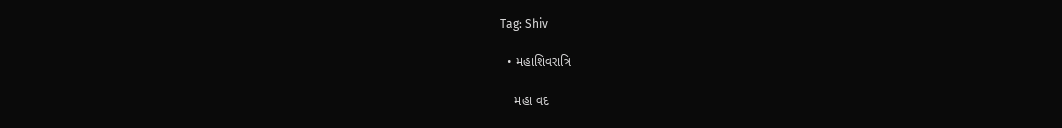Tag: Shiv

  • મહાશિવરાત્રિ

    મહા વદ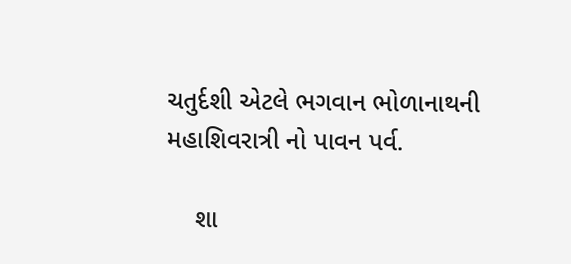ચતુર્દશી એટલે ભગવાન ભોળાનાથની મહાશિવરાત્રી નો પાવન પર્વ.

    શા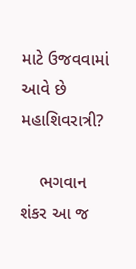માટે ઉજવવામાં આવે છે મહાશિવરાત્રી?

    ભગવાન શંકર આ જ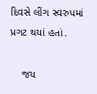દિવસે લીંગ સ્વરુપમાં પ્રગટ થયાં હતાં.

    જય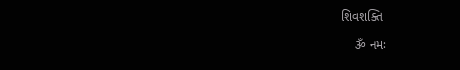શિવશક્તિ

    ૐ નમઃ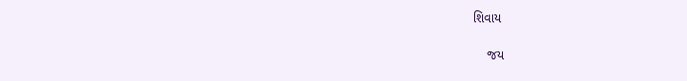શિવાય

    જય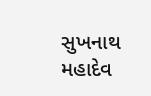સુખનાથ મહાદેવ